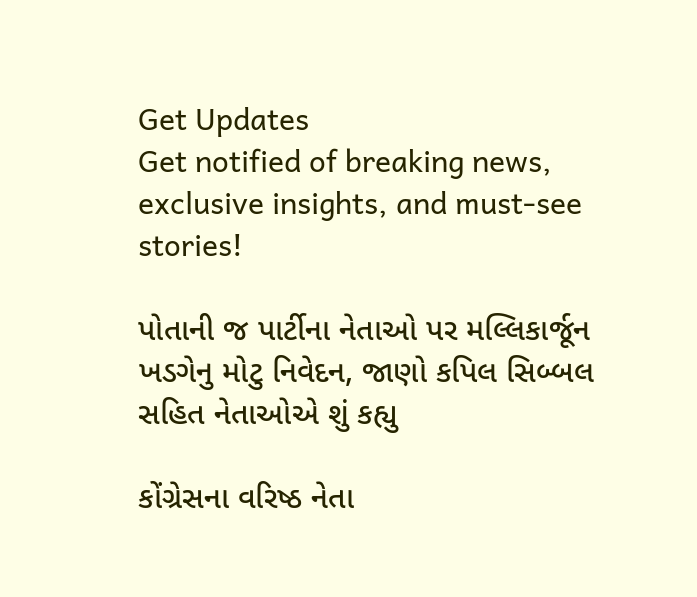Get Updates
Get notified of breaking news, exclusive insights, and must-see stories!

પોતાની જ પાર્ટીના નેતાઓ પર મલ્લિકાર્જૂન ખડગેનુ મોટુ નિવેદન, જાણો કપિલ સિબ્બલ સહિત નેતાઓએ શું કહ્યુ

કોંગ્રેસના વરિષ્ઠ નેતા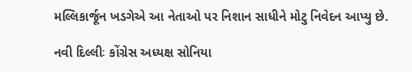મલ્લિકાર્જૂન ખડગેએ આ નેતાઓ પર નિશાન સાધીને મોટુ નિવેદન આપ્યુ છે.

નવી દિલ્લીઃ કોંગ્રેસ અધ્યક્ષ સોનિયા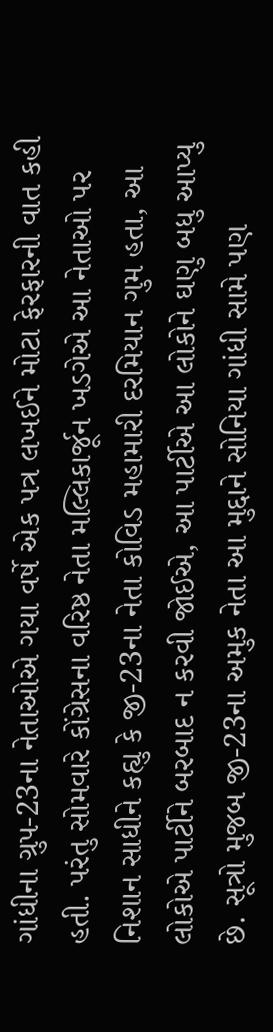ગાંધીના ગ્રુપ-23ના નેતાઓએ ગયા વર્ષે એક પત્ર લખઈને મોટા ફેરફારની વાત કહી હતી. પરંતુ સોમવારે કોંગ્રેસના વરિષ્ઠ નેતા મલ્લિકાર્જૂન ખડગેએ આ નેતાઓ પર નિશાન સાધીને કહ્યુ કે જી-23ના નેતા કોવિડ મહામારી દરમિયાન ગુમ હતા, આ લોકોએ પાર્ટીને બરબાદ ન કરવી જોઈએ, આ પાર્ટીએ આ લોકોને ઘણુ બધુ આપ્યુ છે. સૂત્રો મુજબ જી-23ના અમુક નેતા આ મુદ્દાને સોનિયા ગાંધી સામે પણ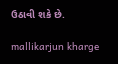ઉઠાવી શકે છે.

mallikarjun kharge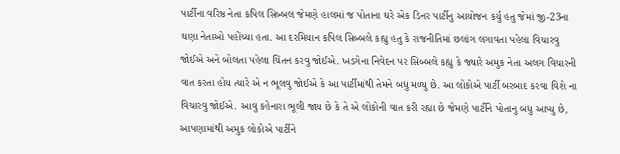પાર્ટીના વરિષ્ઠ નેતા કપિલ સિબ્બલ જેમણે હાલમાં જ પોતાના ઘરે એક ડિનર પાર્ટીનુ આયોજન કર્યુ હતુ જેમાં જી-23ના ઘણા નેતાઓ પહોંચ્યા હતા. આ દરમિયાન કપિલ સિબ્બલે કહ્યુ હતુ કે રાજનીતિમાં છલાંગ લગાવતા પહેલા વિચારવુ જોઈએ અને બોલતા પહેલા ચિંતન કરવુ જોઈએ. ખડગેના નિવેદન પર સિબ્બલે કહ્યુ કે જ્યારે અમુક નેતા અલગ વિચારની વાત કરતા હોય ત્યારે એ ન ભૂલવુ જોઈએ કે આ પાર્ટીમાંથી તેમને બધુ મળ્યુ છે. આ લોકોએ પાર્ટી બરબાદ કરવા વિશે ના વિચારવુ જોઈએ. આવુ કહેનારા ભૂલી જાય છે કે તે એ લોકોની વાત કરી રહ્યા છે જેમણે પાર્ટીને પોતાનુ બધુ આપ્યુ છે, આપણામાંથી અમુક લોકોએ પાર્ટીને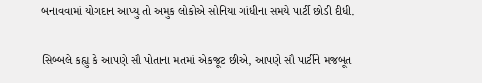બનાવવામાં યોગદાન આપ્યુ તો અમુક લોકોએ સોનિયા ગાંધીના સમયે પાર્ટી છોડી દીધી.

સિબ્બલે કહ્યુ કે આપણે સૌ પોતાના મતમાં એકજૂટ છીએ, આપણે સૌ પાર્ટીને મજબૂત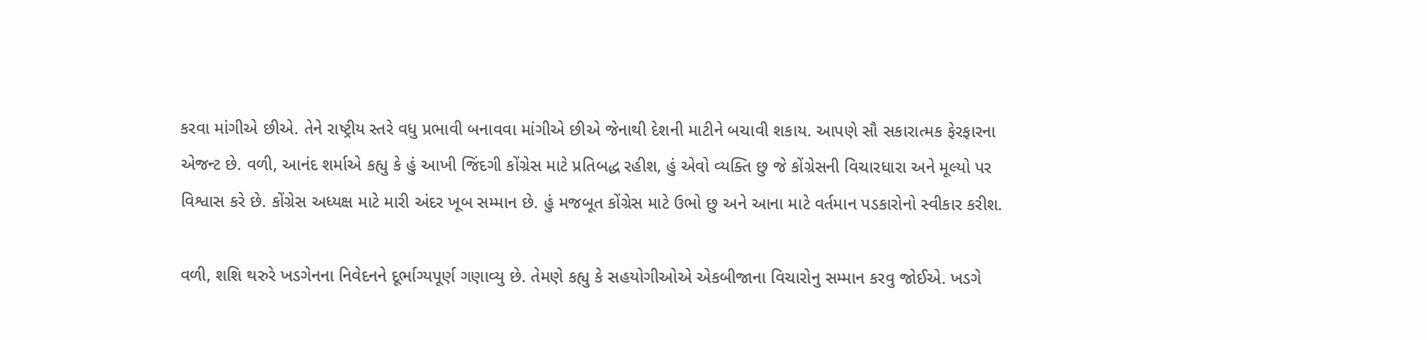કરવા માંગીએ છીએ. તેને રાષ્ટ્રીય સ્તરે વધુ પ્રભાવી બનાવવા માંગીએ છીએ જેનાથી દેશની માટીને બચાવી શકાય. આપણે સૌ સકારાત્મક ફેરફારના એજન્ટ છે. વળી, આનંદ શર્માએ કહ્યુ કે હું આખી જિંદગી કોંગ્રેસ માટે પ્રતિબદ્ધ રહીશ, હું એવો વ્યક્તિ છુ જે કોંગ્રેસની વિચારધારા અને મૂલ્યો પર વિશ્વાસ કરે છે. કોંગ્રેસ અધ્યક્ષ માટે મારી અંદર ખૂબ સમ્માન છે. હું મજબૂત કોંગ્રેસ માટે ઉભો છુ અને આના માટે વર્તમાન પડકારોનો સ્વીકાર કરીશ.

વળી, શશિ થરુરે ખડગેનના નિવેદનને દૂર્ભાગ્યપૂર્ણ ગણાવ્યુ છે. તેમણે કહ્યુ કે સહયોગીઓએ એકબીજાના વિચારોનુ સમ્માન કરવુ જોઈએ. ખડગે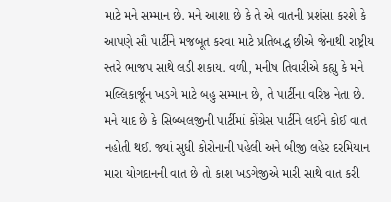માટે મને સમ્માન છે. મને આશા છે કે તે એ વાતની પ્રશંસા કરશે કે આપણે સૌ પાર્ટીને મજબૂત કરવા માટે પ્રતિબદ્ધ છીએ જેનાથી રાષ્ટ્રીય સ્તરે ભાજપ સાથે લડી શકાય. વળી, મનીષ તિવારીએ કહ્યુ કે મને મલ્લિકાર્જૂન ખડગે માટે બહુ સમ્માન છે, તે પાર્ટીના વરિષ્ઠ નેતા છે. મને યાદ છે કે સિબ્બલજીની પાર્ટીમાં કોંગ્રેસ પાર્ટીને લઈને કોઈ વાત નહોતી થઈ. જ્યાં સુધી કોરોનાની પહેલી અને બીજી લહેર દરમિયાન મારા યોગદાનની વાત છે તો કાશ ખડગેજીએ મારી સાથે વાત કરી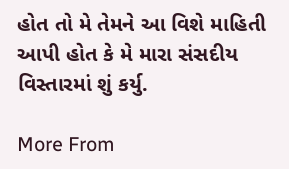હોત તો મે તેમને આ વિશે માહિતી આપી હોત કે મે મારા સંસદીય વિસ્તારમાં શું કર્યુ.

More From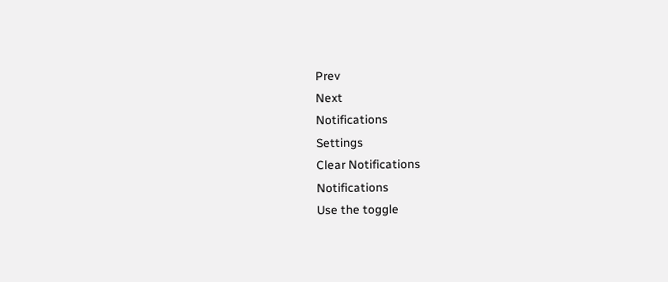Prev
Next
Notifications
Settings
Clear Notifications
Notifications
Use the toggle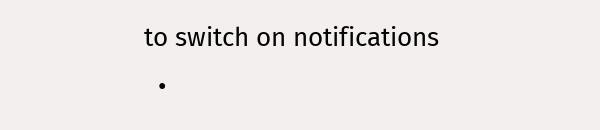to switch on notifications
  •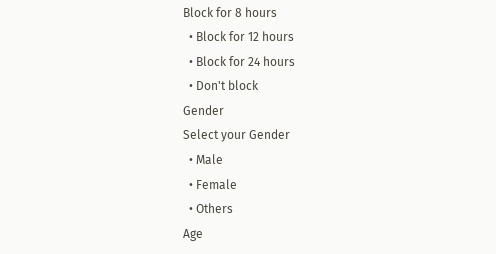Block for 8 hours
  • Block for 12 hours
  • Block for 24 hours
  • Don't block
Gender
Select your Gender
  • Male
  • Female
  • Others
Age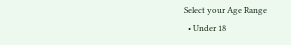Select your Age Range
  • Under 18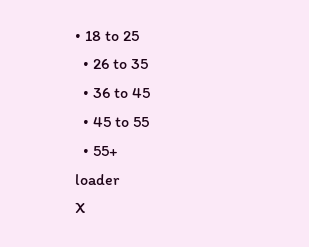• 18 to 25
  • 26 to 35
  • 36 to 45
  • 45 to 55
  • 55+
loader
X